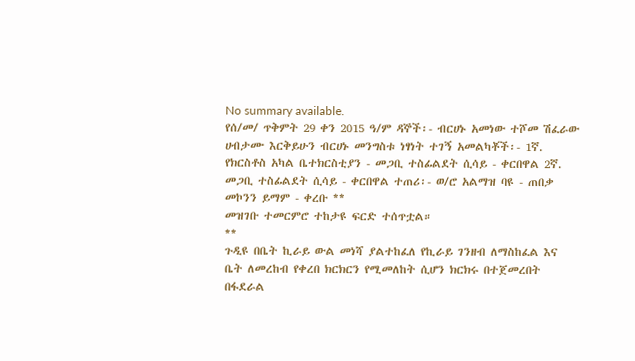No summary available.
የሰ/መ/ ጥቅምት 29 ቀን 2015 ዓ/ም ዳኞች፡- ብርሀኑ አመነው ተሾመ ሽፈራው ሀብታሙ እርቅይሁን ብርሀኑ መንግስቱ ነፃነት ተገኝ አመልካቾች፡- 1ኛ. የክርስቶስ አካል ቤተክርስቲያን - መጋቢ ተስፊልደት ሲሳይ - ቀርበዋል 2ኛ. መጋቢ ተስፊልደት ሲሳይ - ቀርበዋል ተጠሪ፡- ወ/ሮ አልማዝ ባዩ - ጠበቃ መኮንን ይማም - ቀረቡ **
መዝገቡ ተመርምሮ ተከታዩ ፍርድ ተሰጥቷል።
**
ጉዲዩ በቤት ኪራይ ውል መነሻ ያልተከፈለ የኪራይ ገንዘብ ለማስከፈል እና ቤት ለመረከብ የቀረበ ክርክርን የሚመለከት ሲሆን ክርክሩ በተጀመረበት በፋደራል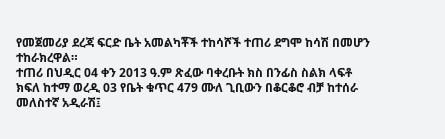የመጀመሪያ ደረጃ ፍርድ ቤት አመልካቾች ተከሳሾች ተጠሪ ደግሞ ከሳሽ በመሆን ተከራክረዋል።
ተጠሪ በህዲር 04 ቀን 2013 ዓ.ም ጽፈው ባቀረቡት ክስ በንፊስ ስልክ ላፍቶ ክፍለ ከተማ ወረዲ 03 የቤት ቁጥር 479 ሙለ ጊቢውን በቆርቆሮ ብቻ ከተሰራ መለስተኛ አዲራሽ፤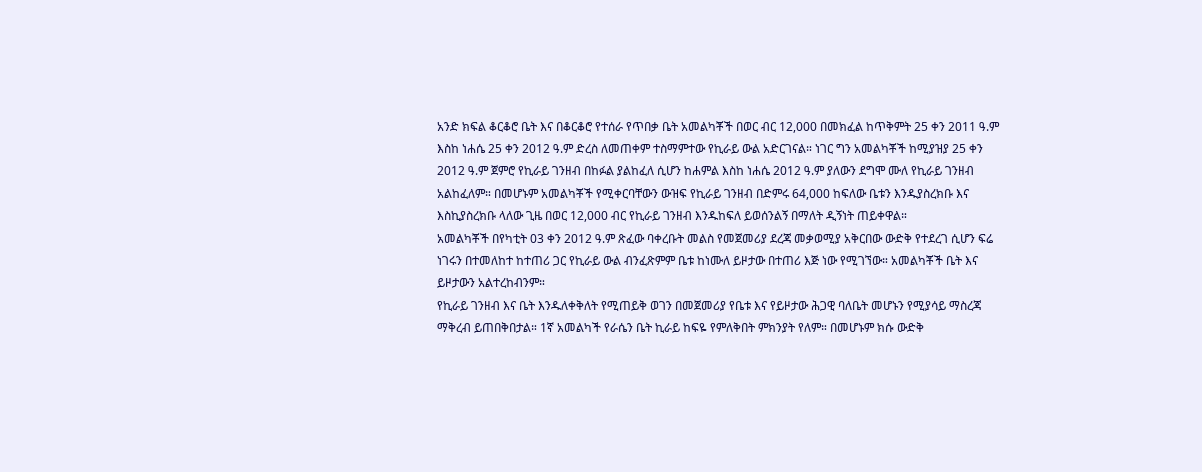አንድ ክፍል ቆርቆሮ ቤት እና በቆርቆሮ የተሰራ የጥበቃ ቤት አመልካቾች በወር ብር 12,000 በመክፈል ከጥቅምት 25 ቀን 2011 ዓ.ም እስከ ነሐሴ 25 ቀን 2012 ዓ.ም ድረስ ለመጠቀም ተስማምተው የኪራይ ውል አድርገናል። ነገር ግን አመልካቾች ከሚያዝያ 25 ቀን 2012 ዓ.ም ጀምሮ የኪራይ ገንዘብ በከፉል ያልከፈለ ሲሆን ከሐምል እስከ ነሐሴ 2012 ዓ.ም ያለውን ደግሞ ሙለ የኪራይ ገንዘብ አልከፈለም። በመሆኑም አመልካቾች የሚቀርባቸውን ውዝፍ የኪራይ ገንዘብ በድምሩ 64,000 ከፍለው ቤቱን እንዱያስረክቡ እና እስኪያስረክቡ ላለው ጊዜ በወር 12,000 ብር የኪራይ ገንዘብ እንዱከፍለ ይወሰንልኝ በማለት ዲኝነት ጠይቀዋል።
አመልካቾች በየካቲት 03 ቀን 2012 ዓ.ም ጽፈው ባቀረቡት መልስ የመጀመሪያ ደረጃ መቃወሚያ አቅርበው ውድቅ የተደረገ ሲሆን ፍሬ ነገሩን በተመለከተ ከተጠሪ ጋር የኪራይ ውል ብንፈጽምም ቤቱ ከነሙለ ይዞታው በተጠሪ እጅ ነው የሚገኘው። አመልካቾች ቤት እና ይዞታውን አልተረከብንም።
የኪራይ ገንዘብ እና ቤት እንዱለቀቅለት የሚጠይቅ ወገን በመጀመሪያ የቤቱ እና የይዞታው ሕጋዊ ባለቤት መሆኑን የሚያሳይ ማስረጃ ማቅረብ ይጠበቅበታል። 1ኛ አመልካች የራሴን ቤት ኪራይ ከፍዬ የምለቅበት ምክንያት የለም። በመሆኑም ክሱ ውድቅ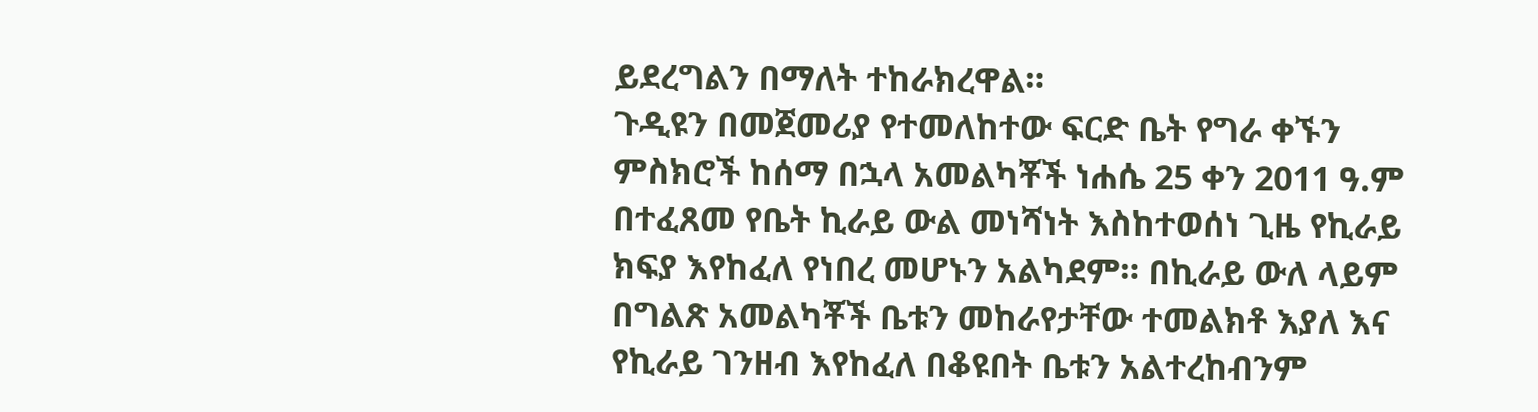ይደረግልን በማለት ተከራክረዋል።
ጉዲዩን በመጀመሪያ የተመለከተው ፍርድ ቤት የግራ ቀኙን ምስክሮች ከሰማ በኋላ አመልካቾች ነሐሴ 25 ቀን 2011 ዓ.ም በተፈጸመ የቤት ኪራይ ውል መነሻነት እስከተወሰነ ጊዜ የኪራይ ክፍያ እየከፈለ የነበረ መሆኑን አልካደም። በኪራይ ውለ ላይም በግልጽ አመልካቾች ቤቱን መከራየታቸው ተመልክቶ እያለ እና የኪራይ ገንዘብ እየከፈለ በቆዩበት ቤቱን አልተረከብንም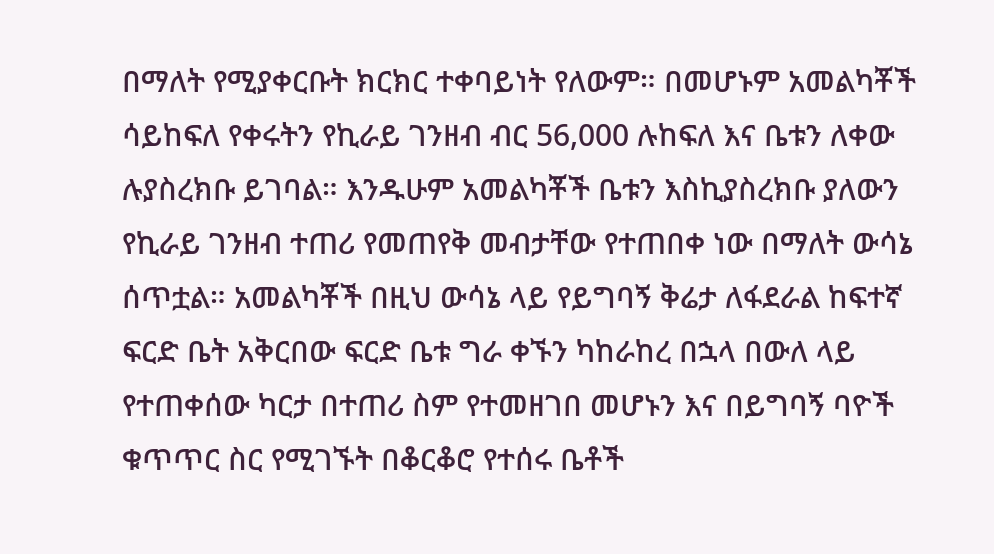በማለት የሚያቀርቡት ክርክር ተቀባይነት የለውም። በመሆኑም አመልካቾች ሳይከፍለ የቀሩትን የኪራይ ገንዘብ ብር 56,000 ሉከፍለ እና ቤቱን ለቀው ሉያስረክቡ ይገባል። እንዱሁም አመልካቾች ቤቱን እስኪያስረክቡ ያለውን የኪራይ ገንዘብ ተጠሪ የመጠየቅ መብታቸው የተጠበቀ ነው በማለት ውሳኔ ሰጥቷል። አመልካቾች በዚህ ውሳኔ ላይ የይግባኝ ቅሬታ ለፋደራል ከፍተኛ ፍርድ ቤት አቅርበው ፍርድ ቤቱ ግራ ቀኙን ካከራከረ በኋላ በውለ ላይ የተጠቀሰው ካርታ በተጠሪ ስም የተመዘገበ መሆኑን እና በይግባኝ ባዮች ቁጥጥር ስር የሚገኙት በቆርቆሮ የተሰሩ ቤቶች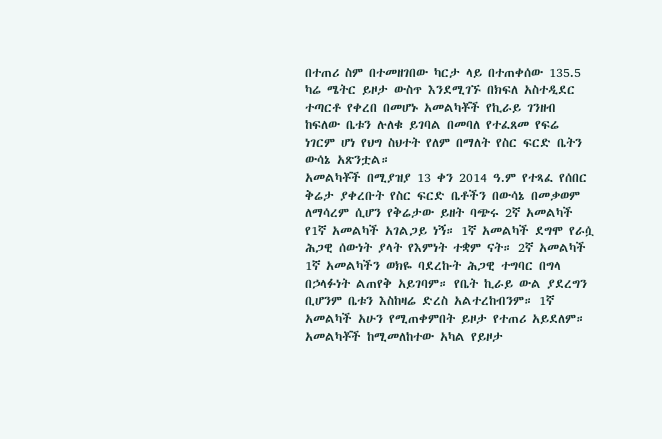በተጠሪ ስም በተመዘገበው ካርታ ላይ በተጠቀሰው 135.5 ካሬ ሜትር ይዞታ ውስጥ እንደሚገኙ በክፍለ አስተዲደር ተጣርቶ የቀረበ በመሆኑ አመልካቾች የኪራይ ገንዘብ ከፍለው ቤቱን ሉለቁ ይገባል በመባለ የተፈጸመ የፍሬ ነገርም ሆነ የህግ ስህተት የለም በማለት የስር ፍርድ ቤትን ውሳኔ አጽንቷል።
አመልካቾች በሚያዝያ 13 ቀን 2014 ዓ.ም የተጻፈ የሰበር ቅሬታ ያቀረቡት የስር ፍርድ ቤቶችን በውሳኔ በመቃወም ለማሳረም ሲሆን የቅሬታው ይዘት ባጭሩ 2ኛ አመልካች የ1ኛ አመልካች አገልጋይ ነኝ። 1ኛ አመልካች ደግሞ የራሷ ሕጋዊ ሰውነት ያላት የእምነት ተቋም ናት። 2ኛ አመልካች 1ኛ አመልካችን ወክዬ ባደረኩት ሕጋዊ ተግባር በግላ በኃላፉነት ልጠየቅ አይገባም። የቤት ኪራይ ውል ያደረግን ቢሆንም ቤቱን እስከዛሬ ድረስ አልተረከብንም። 1ኛ አመልካች አሁን የሚጠቀምበት ይዞታ የተጠሪ አይደለም። አመልካቾች ከሚመለከተው አካል የይዞታ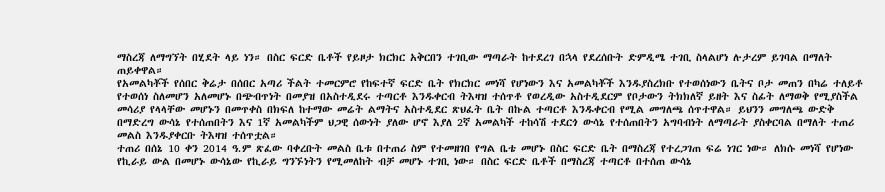ማስረጃ ለማግኘት በሂደት ላይ ነን። በስር ፍርድ ቤቶች የይዞታ ክርክር አቅርበን ተገቢው ማጣራት ከተደረገ በኋላ የደረሰቡት ድምዲሜ ተገቢ ስላልሆነ ሉታረም ይገባል በማለት ጠይቀዋል።
የአመልካቾች የሰበር ቅሬታ በሰበር አጣሪ ችልት ተመርምሮ የከፍተኛ ፍርድ ቤት የክርክር መነሻ የሆነውን እና አመልካቾች እንዱያስረክቡ የተወሰነውን ቤትና ቦታ መጠን በካሬ ተለይቶ የተወሰነ ስለመሆን አለመሆኑ በጭብጥነት በመያዝ በአስተዲደሩ ተጣርቶ እንዱቀርብ ትእዛዝ ተሰጥቶ የወረዲው አስተዲደርም የቦታውን ትክክለኛ ይዘት እና ስፊት ለማወቅ የሚያስችል መሳሪያ የላላቸው መሆኑን በመጥቀስ በክፍለ ከተማው መሬት ልማትና አስተዲደር ጽህፈት ቤት በኩል ተጣርቶ እንዱቀርብ የሚል መግለጫ ሰጥተዋል። ይህንን መግለጫ ውድቅ በማድረግ ውሳኔ የተሰጠበትን እና 1ኛ አመልካችም ህጋዊ ሰውነት ያለው ሆኖ እያለ 2ኛ አመልካች ተከሳሽ ተደርጎ ውሳኔ የተሰጠበትን አግባብነት ለማጣራት ያስቀርባል በማለት ተጠሪ መልስ እንዱያቀርቡ ትእዛዝ ተሰጥቷል።
ተጠሪ በሰኔ 10 ቀን 2014 ዓ.ም ጽፈው ባቀረቡት መልስ ቤቱ በተጠሪ ስም የተመዘገበ የግል ቤቴ መሆኑ በስር ፍርድ ቤት በማስረጃ የተረጋገጠ ፍሬ ነገር ነው። ለክሱ መነሻ የሆነው የኪራይ ውል በመሆኑ ውሳኔው የኪራይ ግንኙነትን የሚመለከት ብቻ መሆኑ ተገቢ ነው። በስር ፍርድ ቤቶች በማስረጃ ተጣርቶ በተሰጠ ውሳኔ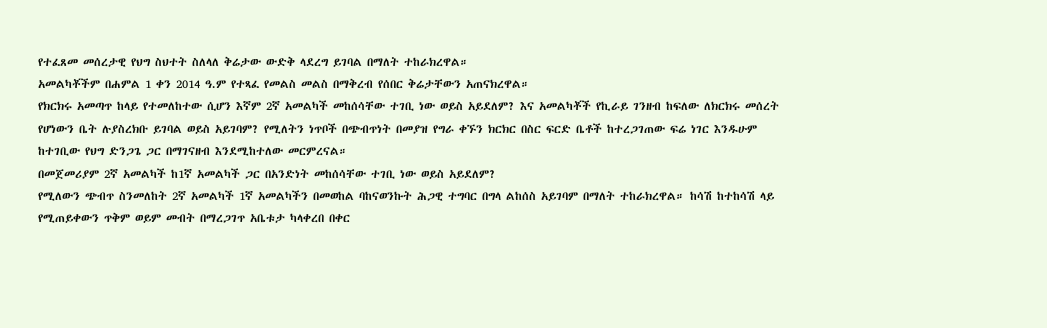የተፈጸመ መሰረታዊ የህግ ስህተት ስለላለ ቅሬታው ውድቅ ላደረግ ይገባል በማለት ተከራክረዋል።
አመልካቾችም በሐምል 1 ቀን 2014 ዓ.ም የተጻፈ የመልስ መልስ በማቅረብ የሰበር ቅሬታቸውን አጠናክረዋል።
የክርክሩ አመጣጥ ከላይ የተመለከተው ሲሆን እኛም 2ኛ አመልካች መከሰሳቸው ተገቢ ነው ወይስ አይደለም? እና አመልካቾች የኪራይ ገንዘብ ከፍለው ለክርክሩ መሰረት የሆነውን ቤት ሉያስረክቡ ይገባል ወይስ አይገባም? የሚለትን ነጥቦች በጭብጥነት በመያዝ የግራ ቀኙን ክርክር በስር ፍርድ ቤቶች ከተረጋገጠው ፍሬ ነገር እንዱሁም ከተገቢው የህግ ድንጋጌ ጋር በማገናዘብ እንደሚከተለው መርምረናል።
በመጀመሪያም 2ኛ አመልካች ከ1ኛ አመልካች ጋር በአንድነት መከሰሳቸው ተገቢ ነው ወይስ አይደለም?
የሚለውን ጭብጥ ስንመለከት 2ኛ አመልካች 1ኛ አመልካችን በመወከል ባከናወንኩት ሕጋዊ ተግባር በግላ ልከሰስ አይገባም በማለት ተከራክረዋል። ከሳሽ ከተከሳሽ ላይ የሚጠይቀውን ጥቅም ወይም መብት በማረጋገጥ አቤቱታ ካላቀረበ በቀር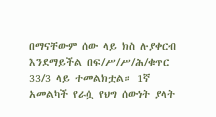በማናቸውም ሰው ላይ ክስ ሉያቀርብ እንደማይችል በፍ/ሥ/ሥ/ሕ/ቁጥር 33/3 ላይ ተመልክቷል። 1ኛ አመልካች የራሷ የህግ ሰውነት ያላት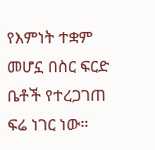የእምነት ተቋም መሆኗ በስር ፍርድ ቤቶች የተረጋገጠ ፍሬ ነገር ነው።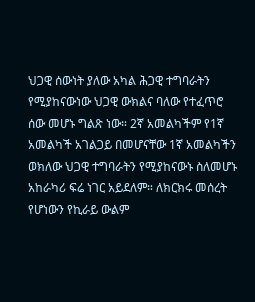ህጋዊ ሰውነት ያለው አካል ሕጋዊ ተግባራትን የሚያከናውነው ህጋዊ ውክልና ባለው የተፈጥሮ ሰው መሆኑ ግልጽ ነው። 2ኛ አመልካችም የ1ኛ አመልካች አገልጋይ በመሆናቸው 1ኛ አመልካችን ወክለው ህጋዊ ተግባራትን የሚያከናውኑ ስለመሆኑ አከራካሪ ፍሬ ነገር አይደለም። ለክርክሩ መሰረት የሆነውን የኪራይ ውልም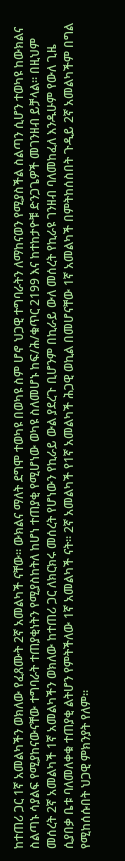ከተጠሪ ጋር 1ኛ አመልካችን ወክለው የፈጸሙት 2ኛ አመልካች ናቸው። ውክልና ማለት ደግሞ ተወካዩ በወካዩ ስም ሆኖ ህጋዊ ተግባራትን ለማከናወን የሚያስችል ስልጣን ሲሆን ተወካዩ ከውክልና ስልጣኑ ሳያልፍ የሚያከናውናቸው ተግባራት ተጠያቂነትን የሚያስከትለ ከሆነ ተጠያቂ የሚሆነው ወካዩ ስለመሆኑ ከፍ/ሕ/ቁጥር 2199 እና ከተከታዮቹ ድንጋጌዎች መገንዘብ ይቻላል። በዚህም መሰረት 2ኛ አመልካች 1ኛ አመልካችን ወክለው ከተጠሪ ጋር ለክርክሩ መሰረት የሆነውን የኪራይ ውል ያደረጉ ቢሆንም በኪራይ ውለ መሰረት የኪራዩ ገንዘብ ባለመከፈለ እንዱሁም የውለ ጊዜ ሲያበቃ ቤቱ ባለመለቀቁ ተጠያቂ ልትሆን የምትችለው 1ኛ አመልካች ናት። 2ኛ አመልካች የ1ኛ አመልካች ሕጋዊ ወኪል በመሆናቸው 1ኛ አመልካች በምትከሰስበት ጉዲይ 2ኛ አመልካችም በግል የሚከሰሱበት ህጋዊ ምክንያት የለም።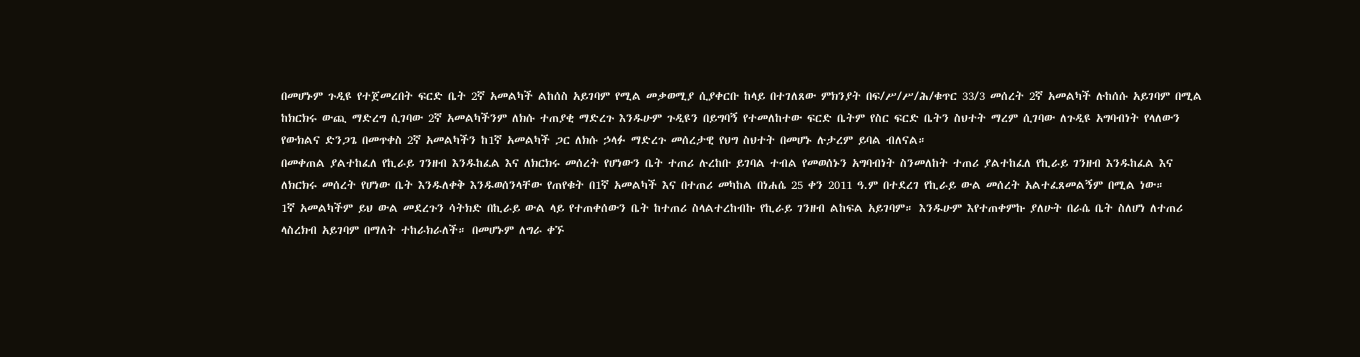በመሆኑም ጉዲዩ የተጀመረበት ፍርድ ቤት 2ኛ አመልካች ልከሰስ አይገባም የሚል መቃወሚያ ሲያቀርቡ ከላይ በተገለጸው ምክንያት በፍ/ሥ/ሥ/ሕ/ቁጥር 33/3 መሰረት 2ኛ አመልካች ሉከሰሱ አይገባም በሚል ከክርክሩ ውጪ ማድረግ ሲገባው 2ኛ አመልካችንም ለክሱ ተጠያቂ ማድረጉ እንዱሁም ጉዲዩን በይግባኝ የተመለከተው ፍርድ ቤትም የስር ፍርድ ቤትን ስህተት ማረም ሲገባው ለጉዲዩ አግባብነት የላለውን የውክልና ድንጋጌ በመጥቀስ 2ኛ አመልካችን ከ1ኛ አመልካች ጋር ለክሱ ኃላፉ ማድረጉ መሰረታዊ የህግ ስህተት በመሆኑ ሉታረም ይባል ብለናል።
በመቀጠል ያልተከፈለ የኪራይ ገንዘብ እንዱከፈል እና ለክርክሩ መሰረት የሆነውን ቤት ተጠሪ ሉረከቡ ይገባል ተብል የመወሰኑን አግባብነት ስንመለከት ተጠሪ ያልተከፈለ የኪራይ ገንዘብ እንዱከፈል እና ለክርክሩ መሰረት የሆነው ቤት እንዱለቀቅ እንዱወሰንላቸው የጠየቁት በ1ኛ አመልካች እና በተጠሪ መካከል በነሐሴ 25 ቀን 2011 ዓ.ም በተደረገ የኪራይ ውል መሰረት አልተፈጸመልኝም በሚል ነው።
1ኛ አመልካችም ይህ ውል መደረጉን ሳትክድ በኪራይ ውል ላይ የተጠቀሰውን ቤት ከተጠሪ ስላልተረከብኩ የኪራይ ገንዘብ ልከፍል አይገባም። እንዱሁም እየተጠቀምኩ ያለሁት በራሴ ቤት ስለሆነ ለተጠሪ ላስረክብ አይገባም በማለት ተከራክራለች። በመሆኑም ለግራ ቀኙ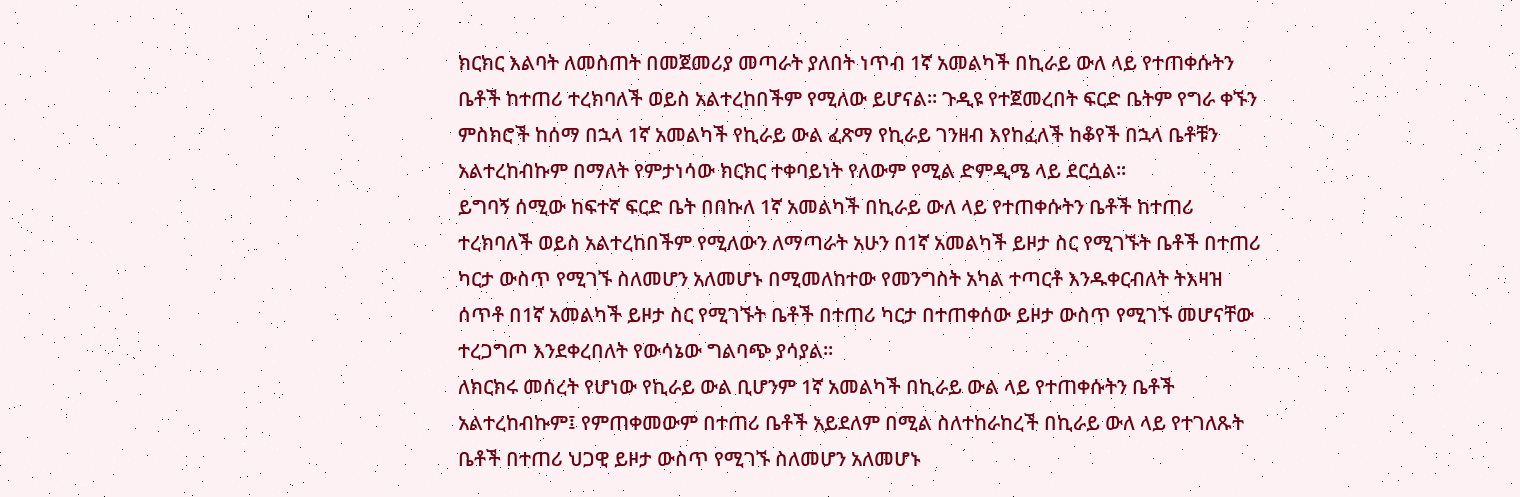ክርክር እልባት ለመስጠት በመጀመሪያ መጣራት ያለበት ነጥብ 1ኛ አመልካች በኪራይ ውለ ላይ የተጠቀሱትን ቤቶች ከተጠሪ ተረክባለች ወይስ አልተረከበችም የሚለው ይሆናል። ጉዲዩ የተጀመረበት ፍርድ ቤትም የግራ ቀኙን ምስክሮች ከሰማ በኋላ 1ኛ አመልካች የኪራይ ውል ፈጽማ የኪራይ ገንዘብ እየከፈለች ከቆየች በኋላ ቤቶቹን አልተረከብኩም በማለት የምታነሳው ክርክር ተቀባይነት የለውም የሚል ድምዲሜ ላይ ደርሷል።
ይግባኝ ሰሚው ከፍተኛ ፍርድ ቤት በበኩለ 1ኛ አመልካች በኪራይ ውለ ላይ የተጠቀሱትን ቤቶች ከተጠሪ ተረክባለች ወይስ አልተረከበችም የሚለውን ለማጣራት አሁን በ1ኛ አመልካች ይዞታ ስር የሚገኙት ቤቶች በተጠሪ ካርታ ውስጥ የሚገኙ ስለመሆን አለመሆኑ በሚመለከተው የመንግስት አካል ተጣርቶ እንዱቀርብለት ትእዛዝ ሰጥቶ በ1ኛ አመልካች ይዞታ ስር የሚገኙት ቤቶች በተጠሪ ካርታ በተጠቀሰው ይዞታ ውስጥ የሚገኙ መሆናቸው ተረጋግጦ እንደቀረበለት የውሳኔው ግልባጭ ያሳያል።
ለክርክሩ መሰረት የሆነው የኪራይ ውል ቢሆንም 1ኛ አመልካች በኪራይ ውል ላይ የተጠቀሱትን ቤቶች አልተረከብኩም፤ የምጠቀመውም በተጠሪ ቤቶች አይደለም በሚል ስለተከራከረች በኪራይ ውለ ላይ የተገለጹት ቤቶች በተጠሪ ህጋዊ ይዞታ ውስጥ የሚገኙ ስለመሆን አለመሆኑ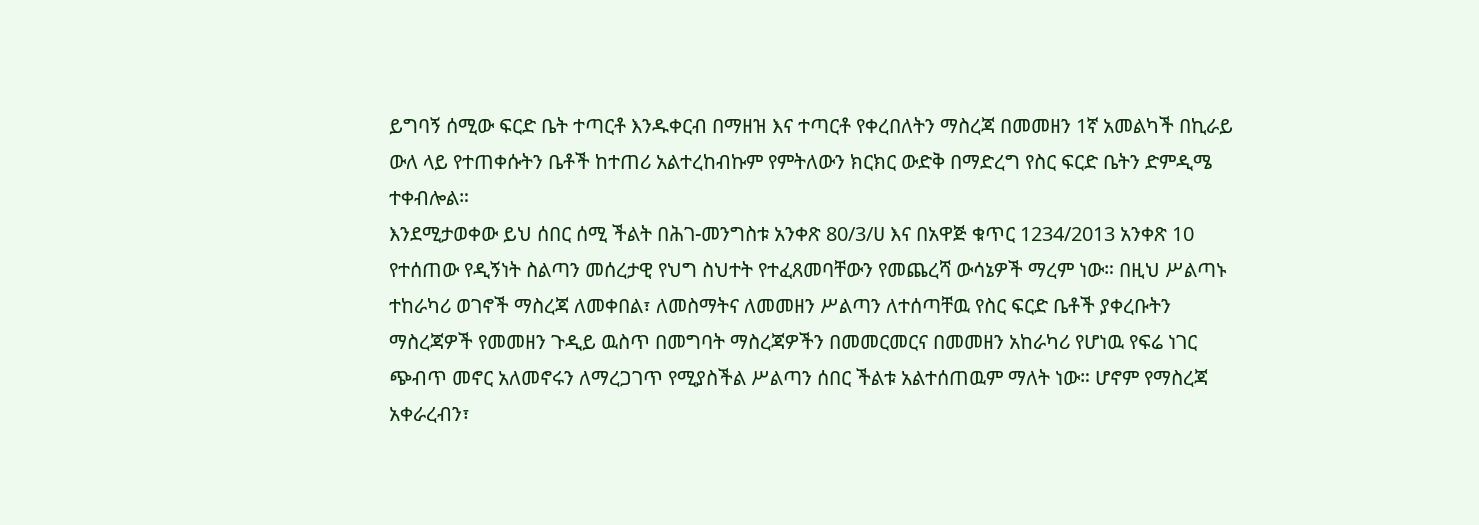ይግባኝ ሰሚው ፍርድ ቤት ተጣርቶ እንዱቀርብ በማዘዝ እና ተጣርቶ የቀረበለትን ማስረጃ በመመዘን 1ኛ አመልካች በኪራይ ውለ ላይ የተጠቀሱትን ቤቶች ከተጠሪ አልተረከብኩም የምትለውን ክርክር ውድቅ በማድረግ የስር ፍርድ ቤትን ድምዲሜ ተቀብሎል።
እንደሚታወቀው ይህ ሰበር ሰሚ ችልት በሕገ-መንግስቱ አንቀጽ 80/3/ሀ እና በአዋጅ ቁጥር 1234/2013 አንቀጽ 10 የተሰጠው የዲኝነት ስልጣን መሰረታዊ የህግ ስህተት የተፈጸመባቸውን የመጨረሻ ውሳኔዎች ማረም ነው። በዚህ ሥልጣኑ ተከራካሪ ወገኖች ማስረጃ ለመቀበል፣ ለመስማትና ለመመዘን ሥልጣን ለተሰጣቸዉ የስር ፍርድ ቤቶች ያቀረቡትን ማስረጃዎች የመመዘን ጉዲይ ዉስጥ በመግባት ማስረጃዎችን በመመርመርና በመመዘን አከራካሪ የሆነዉ የፍሬ ነገር ጭብጥ መኖር አለመኖሩን ለማረጋገጥ የሚያስችል ሥልጣን ሰበር ችልቱ አልተሰጠዉም ማለት ነው። ሆኖም የማስረጃ አቀራረብን፣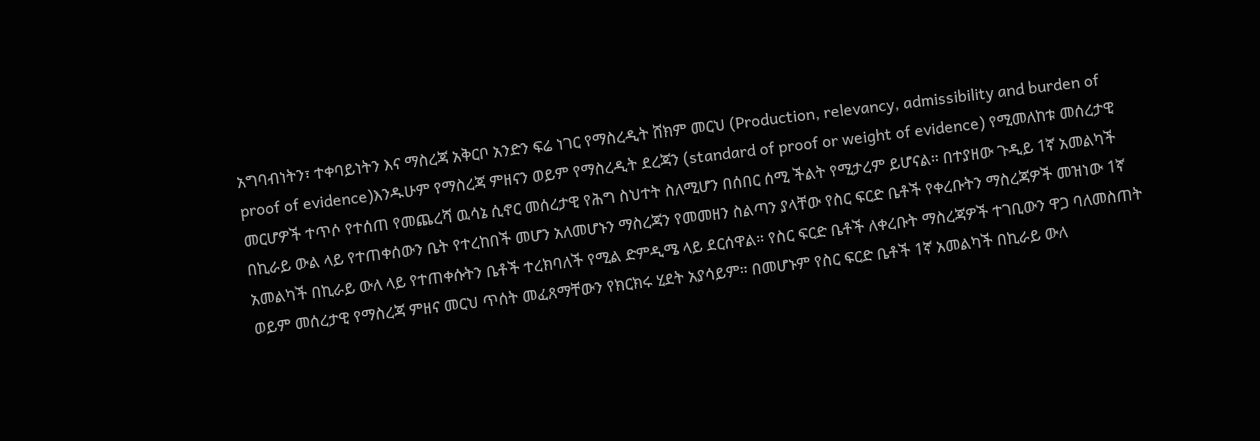አግባብነትን፣ ተቀባይነትን እና ማስረጃ አቅርቦ አንድን ፍሬ ነገር የማስረዲት ሸክም መርህ (Production, relevancy, admissibility and burden of proof of evidence)እንዱሁም የማስረጃ ምዘናን ወይም የማስረዲት ደረጃን (standard of proof or weight of evidence) የሚመለከቱ መሰረታዊ መርሆዎች ተጥሶ የተሰጠ የመጨረሻ ዉሳኔ ሲኖር መሰረታዊ የሕግ ስህተት ስለሚሆን በሰበር ሰሚ ችልት የሚታረም ይሆናል። በተያዘው ጉዲይ 1ኛ አመልካች በኪራይ ውል ላይ የተጠቀሰውን ቤት የተረከበች መሆን አለመሆኑን ማስረጃን የመመዘን ስልጣን ያላቸው የስር ፍርድ ቤቶች የቀረቡትን ማስረጃዎች መዝነው 1ኛ አመልካች በኪራይ ውለ ላይ የተጠቀሱትን ቤቶች ተረክባለች የሚል ድምዲሜ ላይ ደርሰዋል። የስር ፍርድ ቤቶች ለቀረቡት ማስረጃዎች ተገቢውን ዋጋ ባለመስጠት ወይም መሰረታዊ የማስረጃ ምዘና መርህ ጥሰት መፈጸማቸውን የክርክሩ ሂደት አያሳይም። በመሆኑም የስር ፍርድ ቤቶች 1ኛ አመልካች በኪራይ ውለ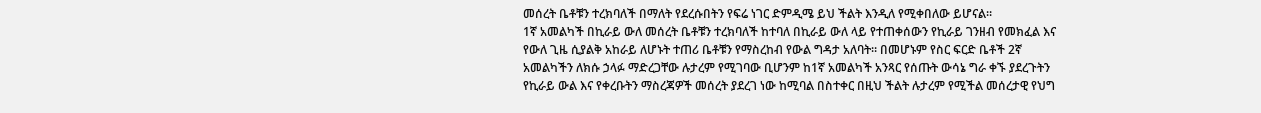መሰረት ቤቶቹን ተረክባለች በማለት የደረሱበትን የፍሬ ነገር ድምዲሜ ይህ ችልት እንዲለ የሚቀበለው ይሆናል።
1ኛ አመልካች በኪራይ ውለ መሰረት ቤቶቹን ተረክባለች ከተባለ በኪራይ ውለ ላይ የተጠቀሰውን የኪራይ ገንዘብ የመክፈል እና የውለ ጊዜ ሲያልቅ አከራይ ለሆኑት ተጠሪ ቤቶቹን የማስረከብ የውል ግዳታ አለባት። በመሆኑም የስር ፍርድ ቤቶች 2ኛ አመልካችን ለክሱ ኃላፉ ማድረጋቸው ሉታረም የሚገባው ቢሆንም ከ1ኛ አመልካች አንጻር የሰጡት ውሳኔ ግራ ቀኙ ያደረጉትን የኪራይ ውል እና የቀረቡትን ማስረጃዎች መሰረት ያደረገ ነው ከሚባል በስተቀር በዚህ ችልት ሉታረም የሚችል መሰረታዊ የህግ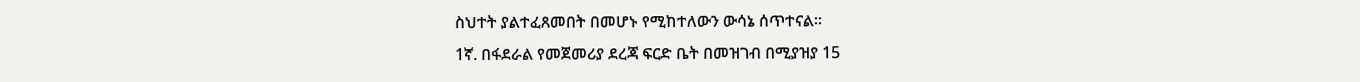ስህተት ያልተፈጸመበት በመሆኑ የሚከተለውን ውሳኔ ሰጥተናል።
1ኛ. በፋደራል የመጀመሪያ ደረጃ ፍርድ ቤት በመዝገብ በሚያዝያ 15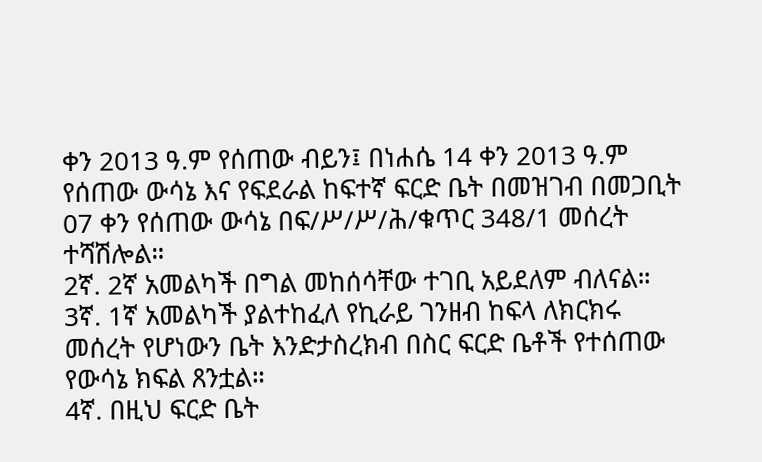ቀን 2013 ዓ.ም የሰጠው ብይን፤ በነሐሴ 14 ቀን 2013 ዓ.ም የሰጠው ውሳኔ እና የፍደራል ከፍተኛ ፍርድ ቤት በመዝገብ በመጋቢት 07 ቀን የሰጠው ውሳኔ በፍ/ሥ/ሥ/ሕ/ቁጥር 348/1 መሰረት ተሻሽሎል።
2ኛ. 2ኛ አመልካች በግል መከሰሳቸው ተገቢ አይደለም ብለናል።
3ኛ. 1ኛ አመልካች ያልተከፈለ የኪራይ ገንዘብ ከፍላ ለክርክሩ መሰረት የሆነውን ቤት እንድታስረክብ በስር ፍርድ ቤቶች የተሰጠው የውሳኔ ክፍል ጸንቷል።
4ኛ. በዚህ ፍርድ ቤት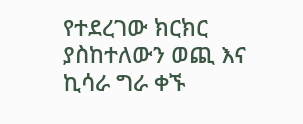የተደረገው ክርክር ያስከተለውን ወጪ እና ኪሳራ ግራ ቀኙ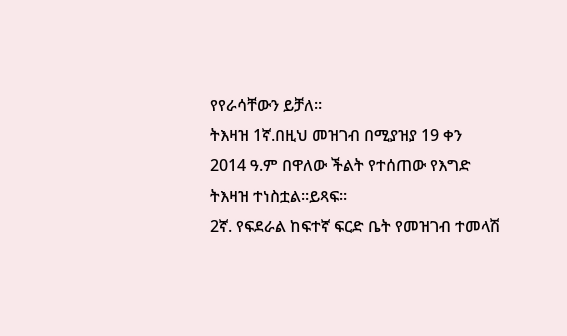የየራሳቸውን ይቻለ።
ትእዛዝ 1ኛ.በዚህ መዝገብ በሚያዝያ 19 ቀን 2014 ዓ.ም በዋለው ችልት የተሰጠው የእግድ ትእዛዝ ተነስቷል።ይጻፍ።
2ኛ. የፍደራል ከፍተኛ ፍርድ ቤት የመዝገብ ተመላሽ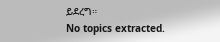ይደረግ።
No topics extracted.